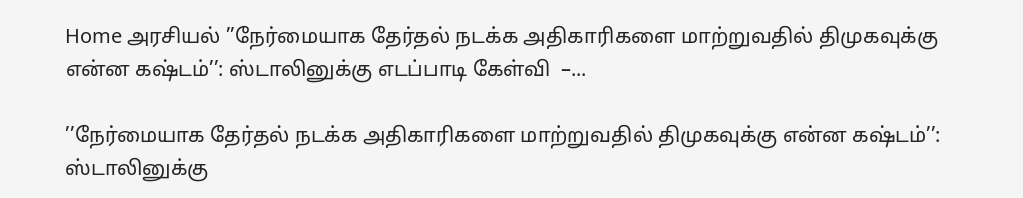Home அரசியல் ’’நேர்மையாக தேர்தல் நடக்க அதிகாரிகளை மாற்றுவதில் திமுகவுக்கு என்ன கஷ்டம்’’: ஸ்டாலினுக்கு எடப்பாடி கேள்வி  –...

’’நேர்மையாக தேர்தல் நடக்க அதிகாரிகளை மாற்றுவதில் திமுகவுக்கு என்ன கஷ்டம்’’: ஸ்டாலினுக்கு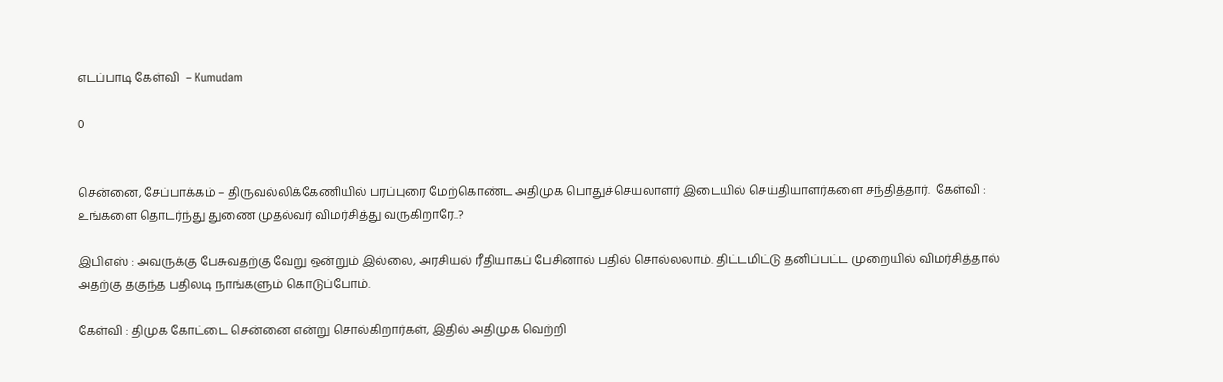எடப்பாடி கேள்வி  – Kumudam

0


சென்னை, சேப்பாக்கம் – திருவல்லிக்கேணியில் பரப்புரை மேற்கொண்ட அதிமுக பொதுச்செயலாளர் இடையில் செய்தியாளர்களை சந்தித்தார்.  கேள்வி : உங்களை தொடர்ந்து துணை முதல்வர் விமர்சித்து வருகிறாரே..?

இபிஎஸ் : அவருக்கு பேசுவதற்கு வேறு ஒன்றும் இல்லை, அரசியல் ரீதியாகப் பேசினால் பதில் சொல்லலாம். திட்டமிட்டு தனிப்பட்ட முறையில் விமர்சித்தால் அதற்கு தகுந்த பதிலடி நாங்களும் கொடுப்போம்.

கேள்வி : திமுக கோட்டை சென்னை என்று சொல்கிறார்கள், இதில் அதிமுக வெற்றி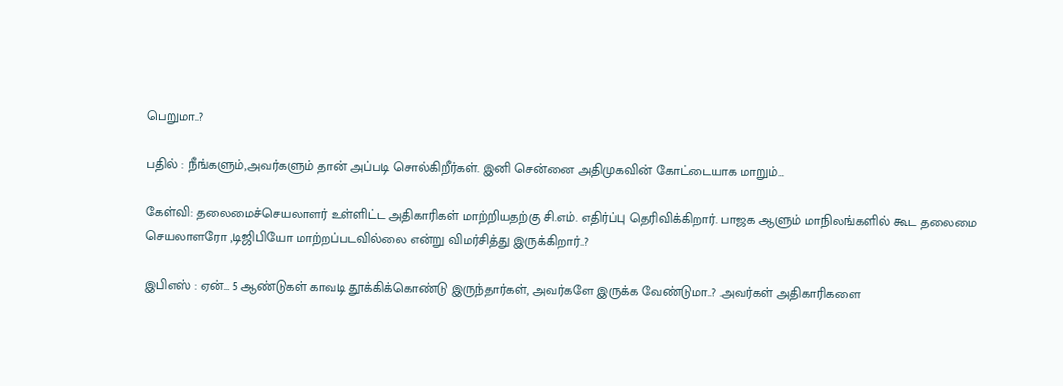பெறுமா..?

பதில் : நீங்களும்,அவர்களும் தான் அப்படி சொல்கிறீர்கள். இனி சென்னை அதிமுகவின் கோட்டையாக மாறும்…

கேள்வி: தலைமைச்செயலாளர் உள்ளிட்ட அதிகாரிகள் மாற்றியதற்கு சி.எம். எதிர்ப்பு தெரிவிக்கிறார். பாஜக ஆளும் மாநிலங்களில் கூட தலைமை செயலாளரோ ,டிஜிபியோ மாற்றப்படவில்லை என்று விமர்சித்து இருக்கிறார்..?

இபிஎஸ் : ஏன்… 5 ஆண்டுகள் காவடி தூக்கிக்கொண்டு இருந்தார்கள், அவர்களே இருக்க வேண்டுமா..? .அவர்கள் அதிகாரிகளை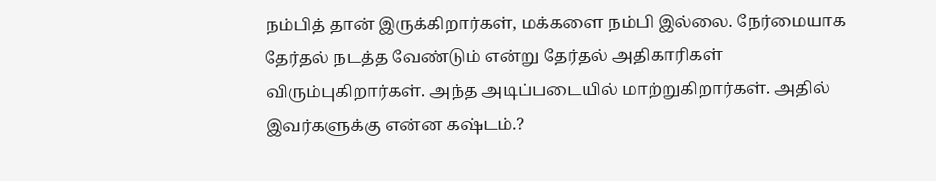நம்பித் தான் இருக்கிறார்கள், மக்களை நம்பி இல்லை. நேர்மையாக தேர்தல் நடத்த வேண்டும் என்று தேர்தல் அதிகாரிகள் விரும்புகிறார்கள். அந்த அடிப்படையில் மாற்றுகிறார்கள். அதில் இவர்களுக்கு என்ன கஷ்டம்.?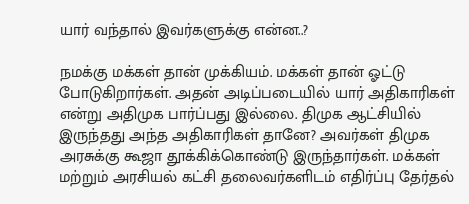யார் வந்தால் இவர்களுக்கு என்ன..?

நமக்கு மக்கள் தான் முக்கியம். மக்கள் தான் ஓட்டு போடுகிறார்கள். அதன் அடிப்படையில் யார் அதிகாரிகள் என்று அதிமுக பார்ப்பது இல்லை. திமுக ஆட்சியில் இருந்தது அந்த அதிகாரிகள் தானே? அவர்கள் திமுக அரசுக்கு கூஜா தூக்கிக்கொண்டு இருந்தார்கள். மக்கள் மற்றும் அரசியல் கட்சி தலைவர்களிடம் எதிர்ப்பு தேர்தல்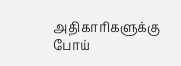அதிகாரிகளுக்கு போய்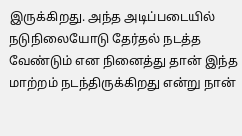இருக்கிறது. அந்த அடிப்படையில் நடுநிலையோடு தேர்தல் நடத்த வேண்டும் என நினைத்து தான் இந்த மாற்றம் நடந்திருக்கிறது என்று நான்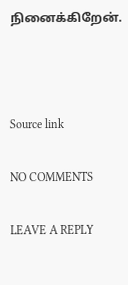நினைக்கிறேன்.



Source link

NO COMMENTS

LEAVE A REPLY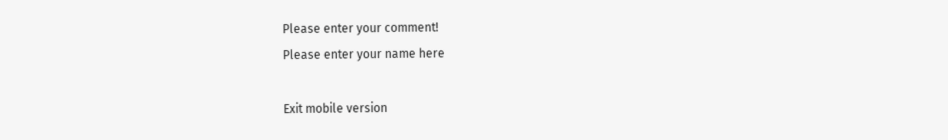Please enter your comment!
Please enter your name here

Exit mobile version